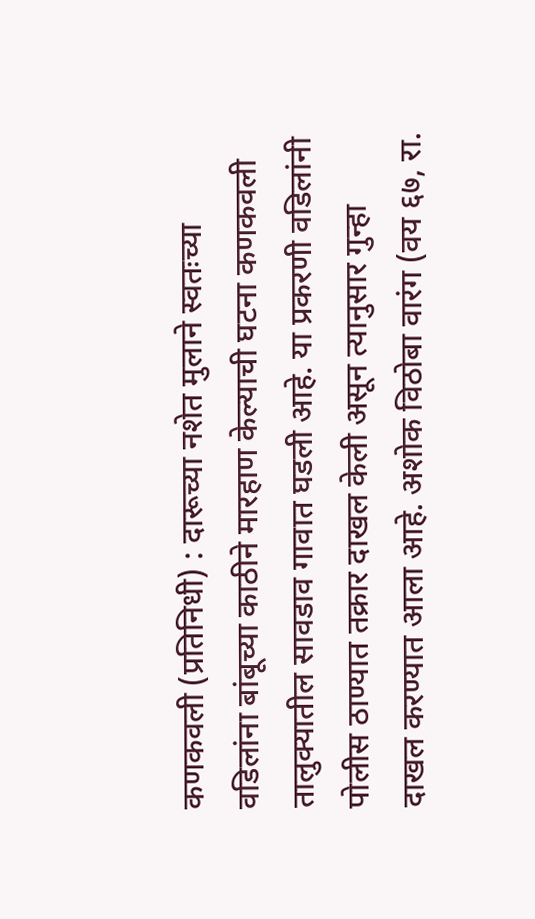कणकवली (प्रतिनिधी) : दारूच्या नशेत मुलाने स्वतःच्या वडिलांना बांबूच्या काठीने मारहाण केल्याची घटना कणकवली तालुक्यातील सावडाव गावात घडली आहे. या प्रकरणी वडिलांनी पोलीस ठाण्यात तक्रार दाखल केली असून त्यानुसार गुन्हा दाखल करण्यात आला आहे. अशोक विठोबा वारंग (वय ६७, रा.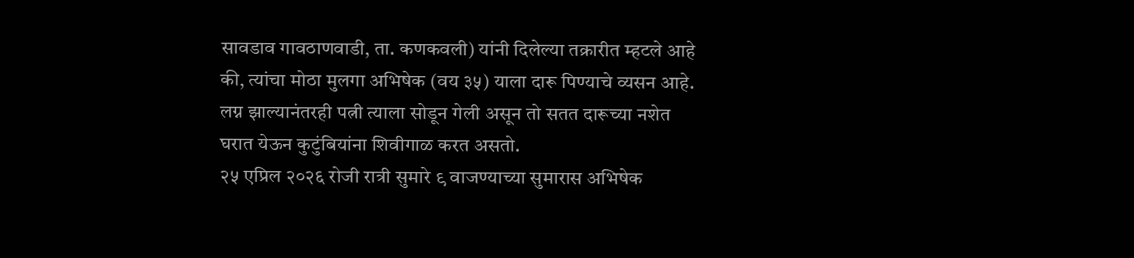सावडाव गावठाणवाडी, ता. कणकवली) यांनी दिलेल्या तक्रारीत म्हटले आहे की, त्यांचा मोठा मुलगा अभिषेक (वय ३५) याला दारू पिण्याचे व्यसन आहे. लग्न झाल्यानंतरही पत्नी त्याला सोडून गेली असून तो सतत दारूच्या नशेत घरात येऊन कुटुंबियांना शिवीगाळ करत असतो.
२५ एप्रिल २०२६ रोजी रात्री सुमारे ९ वाजण्याच्या सुमारास अभिषेक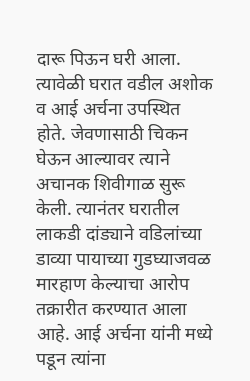दारू पिऊन घरी आला. त्यावेळी घरात वडील अशोक व आई अर्चना उपस्थित होते. जेवणासाठी चिकन घेऊन आल्यावर त्याने अचानक शिवीगाळ सुरू केली. त्यानंतर घरातील लाकडी दांड्याने वडिलांच्या डाव्या पायाच्या गुडघ्याजवळ मारहाण केल्याचा आरोप तक्रारीत करण्यात आला आहे. आई अर्चना यांनी मध्ये पडून त्यांना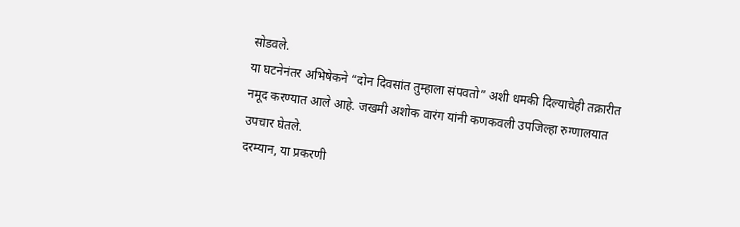सोडवले.
या घटनेनंतर अभिषेकने “दोन दिवसांत तुम्हाला संपवतो” अशी धमकी दिल्याचेही तक्रारीत नमूद करण्यात आले आहे. जखमी अशोक वारंग यांनी कणकवली उपजिल्हा रुग्णालयात उपचार घेतले.
दरम्यान, या प्रकरणी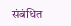संबंधित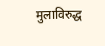मुलाविरुद्ध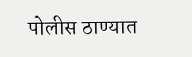पोलीस ठाण्यात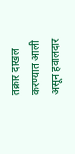तक्रार दाखल करण्यात आली असून हवालदार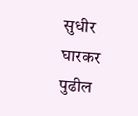सुधीर घारकर पुढील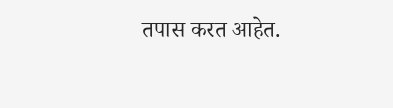तपास करत आहेत.